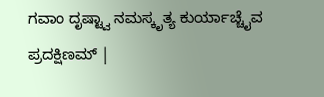ಗವಾಂ ದೃಷ್ಟ್ವಾ ನಮಸ್ಕೃತ್ಯ ಕುರ್ಯಾಚ್ಚೈವ ಪ್ರದಕ್ಷಿಣಮ್ |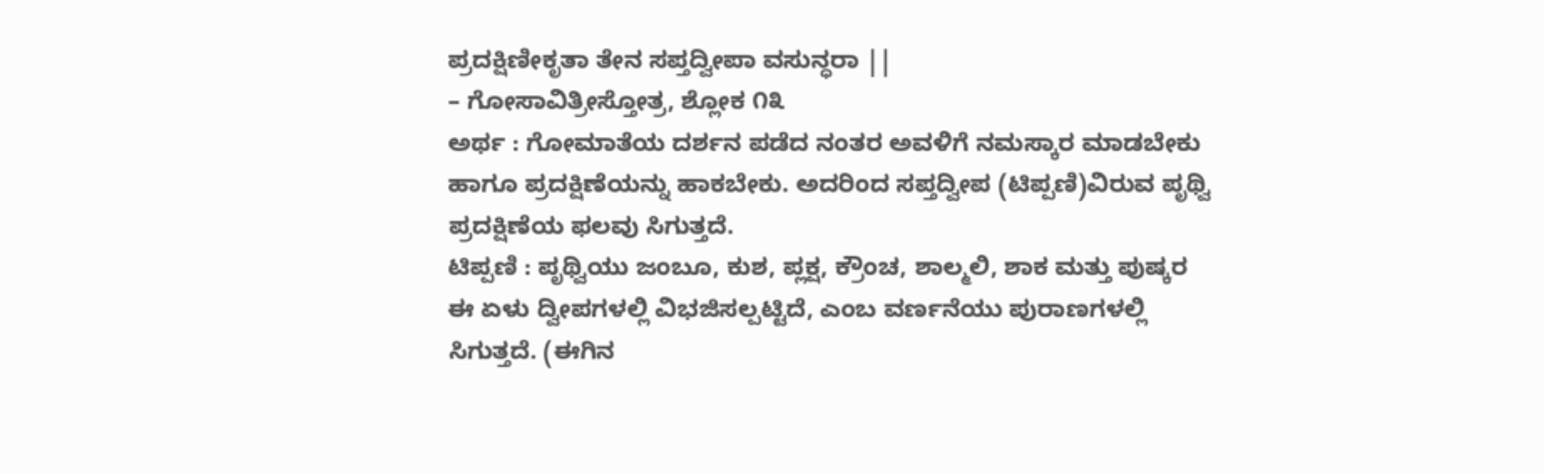ಪ್ರದಕ್ಷಿಣೀಕೃತಾ ತೇನ ಸಪ್ತದ್ವೀಪಾ ವಸುನ್ಧರಾ ||
– ಗೋಸಾವಿತ್ರೀಸ್ತೋತ್ರ, ಶ್ಲೋಕ ೧೩
ಅರ್ಥ : ಗೋಮಾತೆಯ ದರ್ಶನ ಪಡೆದ ನಂತರ ಅವಳಿಗೆ ನಮಸ್ಕಾರ ಮಾಡಬೇಕು ಹಾಗೂ ಪ್ರದಕ್ಷಿಣೆಯನ್ನು ಹಾಕಬೇಕು. ಅದರಿಂದ ಸಪ್ತದ್ವೀಪ (ಟಿಪ್ಪಣಿ)ವಿರುವ ಪೃಥ್ವಿ ಪ್ರದಕ್ಷಿಣೆಯ ಫಲವು ಸಿಗುತ್ತದೆ.
ಟಿಪ್ಪಣಿ : ಪೃಥ್ವಿಯು ಜಂಬೂ, ಕುಶ, ಪ್ಲಕ್ಷ, ಕ್ರೌಂಚ, ಶಾಲ್ಮಲಿ, ಶಾಕ ಮತ್ತು ಪುಷ್ಕರ ಈ ಏಳು ದ್ವೀಪಗಳಲ್ಲಿ ವಿಭಜಿಸಲ್ಪಟ್ಟಿದೆ, ಎಂಬ ವರ್ಣನೆಯು ಪುರಾಣಗಳಲ್ಲಿ ಸಿಗುತ್ತದೆ. (ಈಗಿನ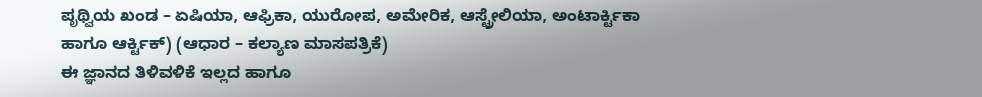ಪೃಥ್ವಿಯ ಖಂಡ – ಏಷಿಯಾ, ಆಫ್ರಿಕಾ, ಯುರೋಪ, ಅಮೇರಿಕ, ಆಸ್ಟ್ರೇಲಿಯಾ, ಅಂಟಾರ್ಕ್ಟಿಕಾ ಹಾಗೂ ಆರ್ಕ್ಟಿಕ್) (ಆಧಾರ – ಕಲ್ಯಾಣ ಮಾಸಪತ್ರಿಕೆ)
ಈ ಜ್ಞಾನದ ತಿಳಿವಳಿಕೆ ಇಲ್ಲದ ಹಾಗೂ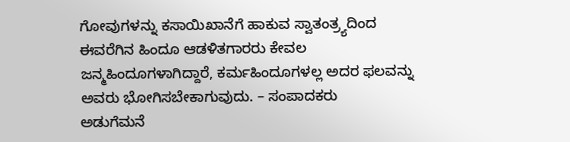ಗೋವುಗಳನ್ನು ಕಸಾಯಿಖಾನೆಗೆ ಹಾಕುವ ಸ್ವಾತಂತ್ರ್ಯದಿಂದ ಈವರೆಗಿನ ಹಿಂದೂ ಆಡಳಿತಗಾರರು ಕೇವಲ ಜನ್ಮಹಿಂದೂಗಳಾಗಿದ್ದಾರೆ, ಕರ್ಮಹಿಂದೂಗಳಲ್ಲ ಅದರ ಫಲವನ್ನು ಅವರು ಭೋಗಿಸಬೇಕಾಗುವುದು. – ಸಂಪಾದಕರು
ಅಡುಗೆಮನೆ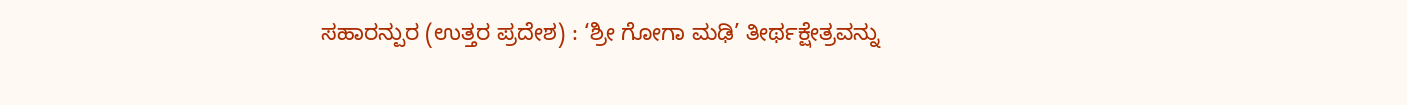ಸಹಾರನ್ಪುರ (ಉತ್ತರ ಪ್ರದೇಶ) : ‘ಶ್ರೀ ಗೋಗಾ ಮಢಿ’ ತೀರ್ಥಕ್ಷೇತ್ರವನ್ನು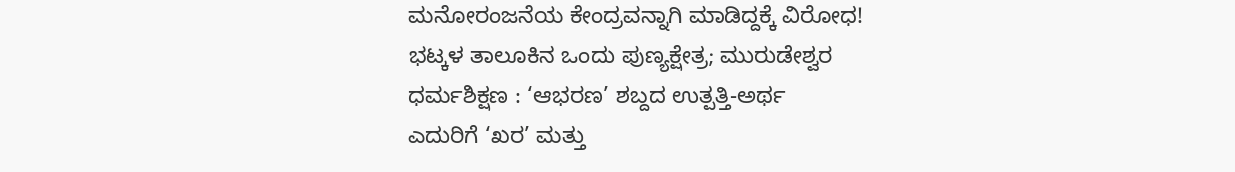ಮನೋರಂಜನೆಯ ಕೇಂದ್ರವನ್ನಾಗಿ ಮಾಡಿದ್ದಕ್ಕೆ ವಿರೋಧ!
ಭಟ್ಕಳ ತಾಲೂಕಿನ ಒಂದು ಪುಣ್ಯಕ್ಷೇತ್ರ; ಮುರುಡೇಶ್ವರ
ಧರ್ಮಶಿಕ್ಷಣ : ‘ಆಭರಣ’ ಶಬ್ದದ ಉತ್ಪತ್ತಿ-ಅರ್ಥ
ಎದುರಿಗೆ ‘ಖರ’ ಮತ್ತು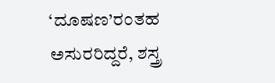‘ದೂಷಣ’ರಂತಹ ಅಸುರರಿದ್ದರೆ, ಶಸ್ತ್ರ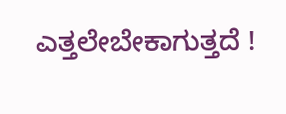ಎತ್ತಲೇಬೇಕಾಗುತ್ತದೆ !